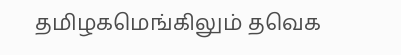தமிழகமெங்கிலும் தவெக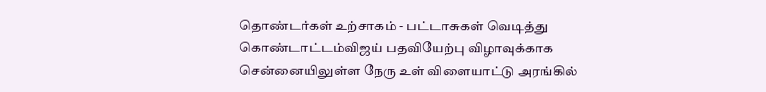தொண்டர்கள் உற்சாகம் - பட்டாசுகள் வெடித்து கொண்டாட்டம்விஜய் பதவியேற்பு விழாவுக்காக சென்னையிலுள்ள நேரு உள் விளையாட்டு அரங்கில்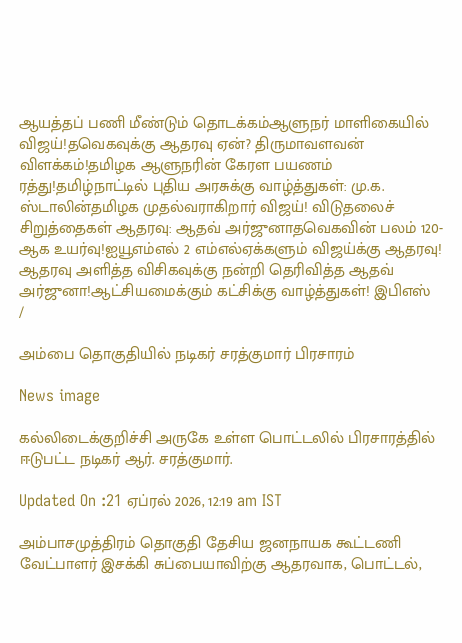ஆயத்தப் பணி மீண்டும் தொடக்கம்ஆளுநர் மாளிகையில் விஜய்!தவெகவுக்கு ஆதரவு ஏன்? திருமாவளவன் விளக்கம்!தமிழக ஆளுநரின் கேரள பயணம் ரத்து!தமிழ்நாட்டில் புதிய அரசுக்கு வாழ்த்துகள்: மு.க. ஸ்டாலின்தமிழக முதல்வராகிறார் விஜய்! விடுதலைச் சிறுத்தைகள் ஆதரவு: ஆதவ் அர்ஜுனாதவெகவின் பலம் 120-ஆக உயர்வு!ஐயூஎம்எல் 2 எம்எல்ஏக்களும் விஜய்க்கு ஆதரவு! ஆதரவு அளித்த விசிகவுக்கு நன்றி தெரிவித்த ஆதவ் அர்ஜுனா!ஆட்சியமைக்கும் கட்சிக்கு வாழ்த்துகள்! இபிஎஸ்
/

அம்பை தொகுதியில் நடிகர் சரத்குமார் பிரசாரம்

News image

கல்லிடைக்குறிச்சி அருகே உள்ள பொட்டலில் பிரசாரத்தில் ஈடுபட்ட நடிகர் ஆர். சரத்குமார்.

Updated On :21 ஏப்ரல் 2026, 12:19 am IST

அம்பாசமுத்திரம் தொகுதி தேசிய ஜனநாயக கூட்டணி வேட்பாளர் இசக்கி சுப்பையாவிற்கு ஆதரவாக, பொட்டல்,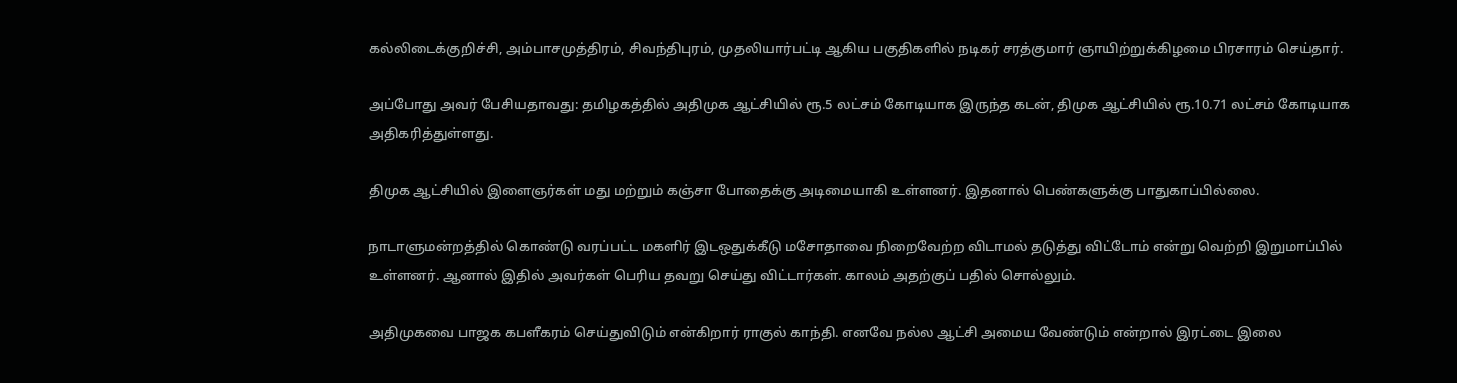கல்லிடைக்குறிச்சி, அம்பாசமுத்திரம், சிவந்திபுரம், முதலியார்பட்டி ஆகிய பகுதிகளில் நடிகர் சரத்குமார் ஞாயிற்றுக்கிழமை பிரசாரம் செய்தார்.

அப்போது அவர் பேசியதாவது: தமிழகத்தில் அதிமுக ஆட்சியில் ரூ.5 லட்சம் கோடியாக இருந்த கடன், திமுக ஆட்சியில் ரூ.10.71 லட்சம் கோடியாக அதிகரித்துள்ளது.

திமுக ஆட்சியில் இளைஞர்கள் மது மற்றும் கஞ்சா போதைக்கு அடிமையாகி உள்ளனர். இதனால் பெண்களுக்கு பாதுகாப்பில்லை.

நாடாளுமன்றத்தில் கொண்டு வரப்பட்ட மகளிர் இடஒதுக்கீடு மசோதாவை நிறைவேற்ற விடாமல் தடுத்து விட்டோம் என்று வெற்றி இறுமாப்பில் உள்ளனர். ஆனால் இதில் அவர்கள் பெரிய தவறு செய்து விட்டார்கள். காலம் அதற்குப் பதில் சொல்லும்.

அதிமுகவை பாஜக கபளீகரம் செய்துவிடும் என்கிறார் ராகுல் காந்தி. எனவே நல்ல ஆட்சி அமைய வேண்டும் என்றால் இரட்டை இலை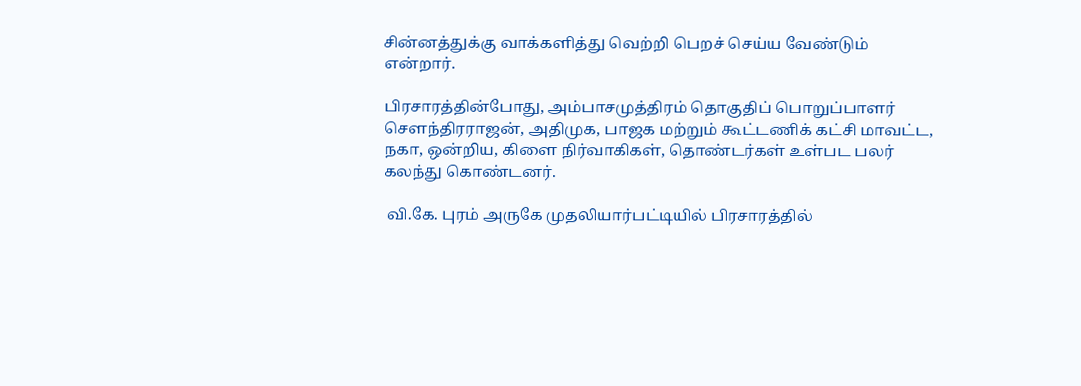சின்னத்துக்கு வாக்களித்து வெற்றி பெறச் செய்ய வேண்டும் என்றார்.

பிரசாரத்தின்போது, அம்பாசமுத்திரம் தொகுதிப் பொறுப்பாளர் செளந்திரராஜன், அதிமுக, பாஜக மற்றும் கூட்டணிக் கட்சி மாவட்ட, நகா, ஒன்றிய, கிளை நிர்வாகிகள், தொண்டர்கள் உள்பட பலர் கலந்து கொண்டனர்.

 வி.கே. புரம் அருகே முதலியார்பட்டியில் பிரசாரத்தில்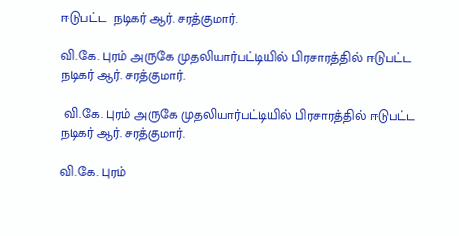ஈடுபட்ட  நடிகர் ஆர். சரத்குமார்.

வி.கே. புரம் அருகே முதலியார்பட்டியில் பிரசாரத்தில் ஈடுபட்ட நடிகர் ஆர். சரத்குமார்.

 வி.கே. புரம் அருகே முதலியார்பட்டியில் பிரசாரத்தில் ஈடுபட்ட  நடிகர் ஆர். சரத்குமார்.

வி.கே. புரம்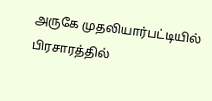அருகே முதலியார்பட்டியில் பிரசாரத்தில்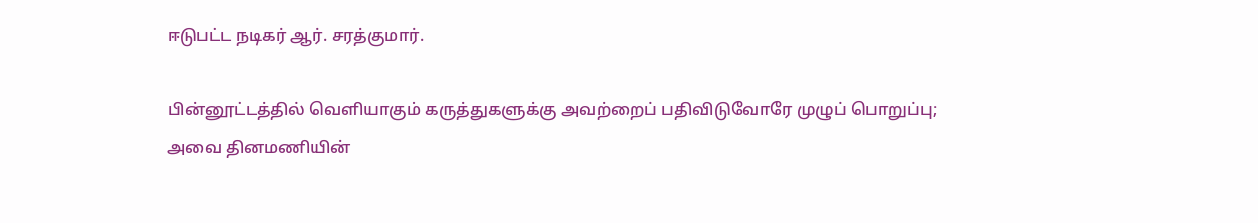ஈடுபட்ட நடிகர் ஆர். சரத்குமார்.

பின்னூட்டத்தில் வெளியாகும் கருத்துகளுக்கு அவற்றைப் பதிவிடுவோரே முழுப் பொறுப்பு; அவை தினமணியின்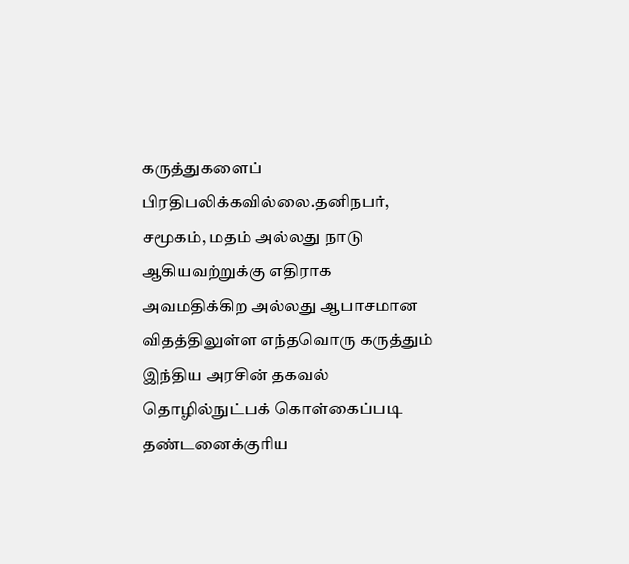கருத்துகளைப் பிரதிபலிக்கவில்லை.தனிநபர், சமூகம், மதம் அல்லது நாடு ஆகியவற்றுக்கு எதிராக அவமதிக்கிற அல்லது ஆபாசமான விதத்திலுள்ள எந்தவொரு கருத்தும் இந்திய அரசின் தகவல் தொழில்நுட்பக் கொள்கைப்படி தண்டனைக்குரிய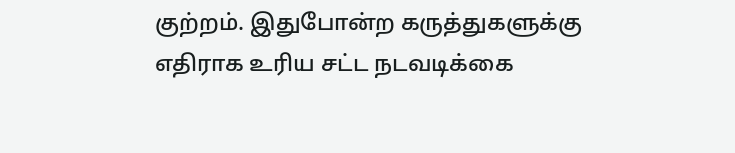குற்றம். இதுபோன்ற கருத்துகளுக்கு எதிராக உரிய சட்ட நடவடிக்கை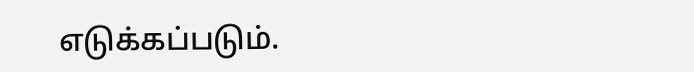எடுக்கப்படும்.